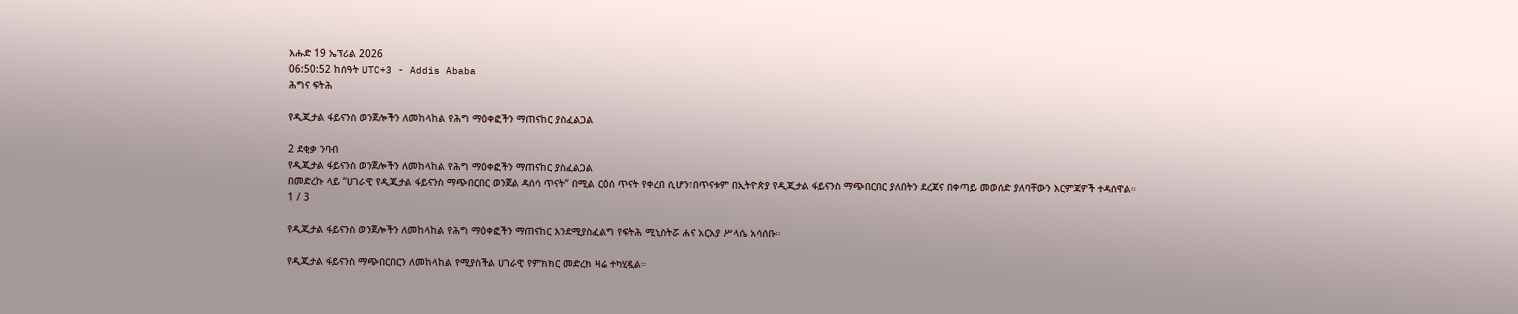እሑድ 19 ኤፕሪል 2026
06:50:52 ከሰዓት UTC+3 - Addis Ababa
ሕግና ፍትሕ

የዲጂታል ፋይናንስ ወንጀሎችን ለመከላከል የሕግ ማዕቀፎችን ማጠናከር ያስፈልጋል

2 ደቂቃ ንባብ
የዲጂታል ፋይናንስ ወንጀሎችን ለመከላከል የሕግ ማዕቀፎችን ማጠናከር ያስፈልጋል
በመድረኩ ላይ “ሀገራዊ የዲጂታል ፋይናንስ ማጭበርበር ወንጀል ዳሰሳ ጥናት” በሚል ርዕሰ ጥናት የቀረበ ሲሆን፣በጥናቱም በኢትዮጵያ የዲጂታል ፋይናንስ ማጭበርበር ያለበትን ደረጃና በቀጣይ መወሰድ ያለባቸውን እርምጃዎች ተዳሰዋል።
1 / 3

የዲጂታል ፋይናንስ ወንጀሎችን ለመከላከል የሕግ ማዕቀፎችን ማጠናከር እንደሚያስፈልግ የፍትሕ ሚኒስትሯ ሐና አርአያ ሥላሴ አሳሰቡ።

የዲጂታል ፋይናንስ ማጭበርበርን ለመከላከል የሚያስችል ሀገራዊ የምክክር መድረክ ዛሬ ተካሂዷል።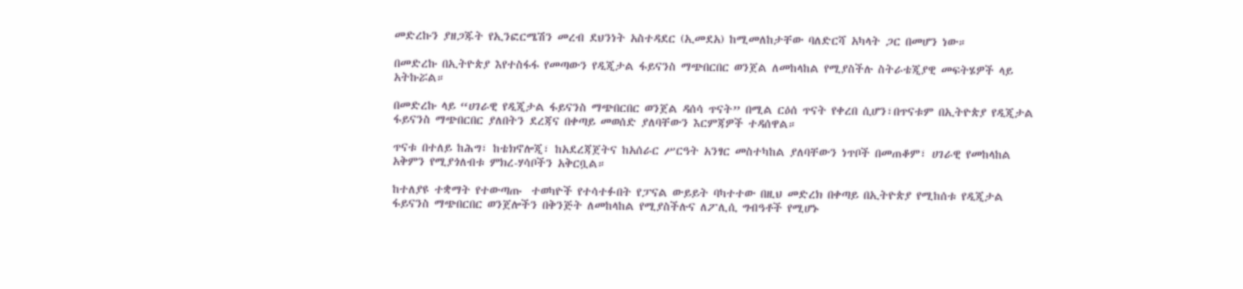መድረኩን ያዘጋጁት የኢንፎርሜሽን መረብ ደህንነት አስተዳደር (ኢመደአ) ከሚመለከታቸው ባለድርሻ አካላት ጋር በመሆን ነው።

በመድረኩ በኢትዮጵያ እየተስፋፋ የመጣውን የዲጂታል ፋይናንስ ማጭበርበር ወንጀል ለመከላከል የሚያስችሉ ስትራቴጂያዊ መፍትሄዎች ላይ አትኩሯል።

በመድረኩ ላይ “ሀገራዊ የዲጂታል ፋይናንስ ማጭበርበር ወንጀል ዳሰሳ ጥናት” በሚል ርዕሰ ጥናት የቀረበ ሲሆን፣በጥናቱም በኢትዮጵያ የዲጂታል ፋይናንስ ማጭበርበር ያለበትን ደረጃና በቀጣይ መወሰድ ያለባቸውን እርምጃዎች ተዳሰዋል።

ጥናቱ በተለይ ከሕግ፣ ከቴክኖሎጂ፣ ከአደረጃጀትና ከአሰራር ሥርዓት አንፃር መስተካከል ያለባቸውን ነጥቦች በመጠቆም፣ ሀገራዊ የመከላከል አቅምን የሚያጎለብቱ ምክረ-ሃሳቦችን አቅርቧል።

ከተለያዩ ተቋማት የተውጣጡ  ተወካዮች የተሳተፉበት የፓናል ውይይት ባካተተው በዚህ መድረክ በቀጣይ በኢትዮጵያ የሚከሰቱ የዲጂታል ፋይናንስ ማጭበርበር ወንጀሎችን በቅንጅት ለመከላከል የሚያስችሉና ለፖሊሲ ግብዓቶች የሚሆኑ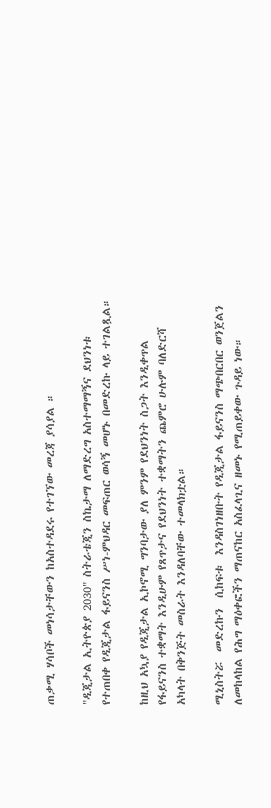ጠቃሚ ሃሳቦች መነሳታቸውን ከአስተዳደሩ የተገኘው መረጃ ያሳያል ።

"ዲጂታል ኢትዮጵያ 2030" ስትራቴጂን ስኬታማ ለማድረግ አስተማማኝና ደህንነቱ የተጠበቀ የዲጂታል ፋይናንስ ሥነ-ምህዳር መፍጠር ወሳኝ መሆኑ በመድረኩ ላይ ተገልጿል።

ከዚህ አኳያ የዲጂታል ኢኮኖሚ ግንባታው ያለ ምንም የደህንነት ስጋት እንዲቀጥል የፋይናንስ ተቋማት እንዲሁም የጸጥታና የደህንነት ተቋማትን ጨምሮ ሁሉም ባለድርሻ አካላት በቅንጅት መስራት እንዳለባቸው ተመላክቷል።

ሚኒስትሯ  መድረኩን  ሲከፍቱ  እንዳስገነዘቡት የዲጂታል ፋይናንስ ማጭበርበር ወንጀልን ለመከላከል የሕግ ማዕቀፎችን ማጠናከር አስፈላጊና ዘመኑ የሚጠይቀው ጉዳይ ነው።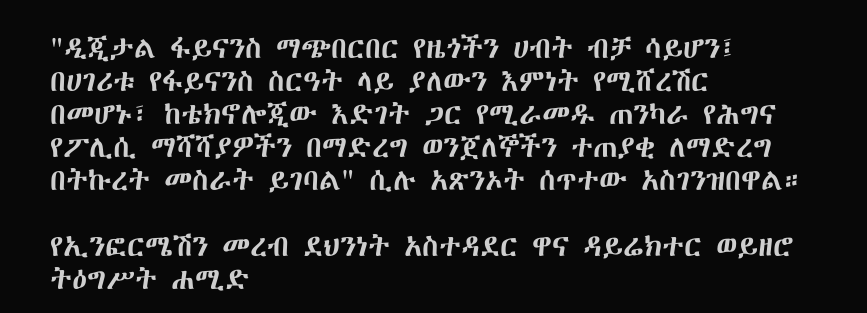"ዲጂታል ፋይናንስ ማጭበርበር የዜጎችን ሀብት ብቻ ሳይሆን፤ በሀገሪቱ የፋይናንስ ስርዓት ላይ ያለውን እምነት የሚሸረሽር በመሆኑ፣ ከቴክኖሎጂው እድገት ጋር የሚራመዱ ጠንካራ የሕግና የፖሊሲ ማሻሻያዎችን በማድረግ ወንጀለኞችን ተጠያቂ ለማድረግ በትኩረት መስራት ይገባል" ሲሉ አጽንኦት ሰጥተው አስገንዝበዋል።

የኢንፎርሜሽን መረብ ደህንነት አስተዳደር ዋና ዳይሬክተር ወይዘሮ ትዕግሥት ሐሚድ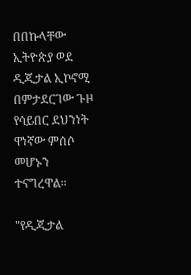በበኩላቸው ኢትዮጵያ ወደ ዲጂታል ኢኮኖሚ በምታደርገው ጉዞ የሳይበር ደህንነት ዋነኛው ምሰሶ መሆኑን ተናግረዋል።

"የዲጂታል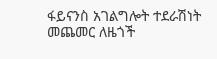ፋይናንስ አገልግሎት ተደራሽነት መጨመር ለዜጎች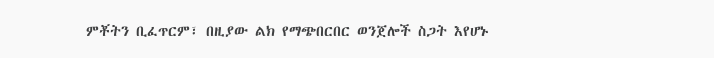ምቾትን ቢፈጥርም፣ በዚያው ልክ የማጭበርበር ወንጀሎች ስጋት እየሆኑ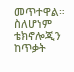መጥተዋል። ስለሆነም ቴክኖሎጂን ከጥቃት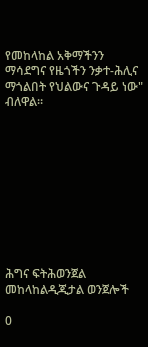የመከላከል አቅማችንን ማሳደግና የዜጎችን ንቃተ-ሕሊና ማጎልበት የህልውና ጉዳይ ነው" ብለዋል።










ሕግና ፍትሕወንጀል መከላከልዲጂታል ወንጀሎች

0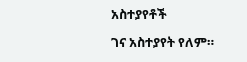አስተያየቶች

ገና አስተያየት የለም።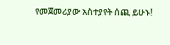የመጀመሪያው አስተያየት ሰጪ ይሁኑ!